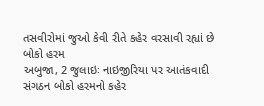તસવીરોમાં જુઓ કેવી રીતે કહેર વરસાવી રહ્યાં છે બોકો હરમ
અબુજા, 2 જુલાઇઃ નાઇજીરિયા પર આતંકવાદી સંગઠન બોકો હરમનો કહેર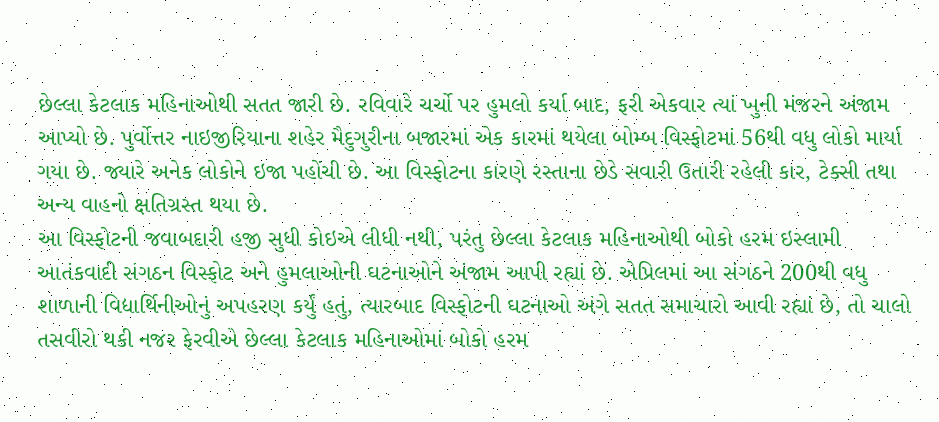છેલ્લા કેટલાક મહિનાઓથી સતત જારી છે. રવિવારે ચર્ચો પર હુમલો કર્યા બાદ, ફરી એકવાર ત્યાં ખુની મંજરને અંજામ આપ્યો છે. પુર્વોત્તર નાઇજીરિયાના શહેર મૈદુગુરીના બજારમાં એક કારમાં થયેલા બોમ્બ વિસ્ફોટમાં 56થી વધુ લોકો માર્યા ગયા છે. જ્યારે અનેક લોકોને ઇજા પહોંચી છે. આ વિસ્ફોટના કારણે રસ્તાના છેડે સવારી ઉતારી રહેલી કાર, ટેક્સી તથા અન્ય વાહનો ક્ષતિગ્રસ્ત થયા છે.
આ વિસ્ફોટની જવાબદારી હજી સુધી કોઇએ લીધી નથી, પરંતુ છેલ્લા કેટલાક મહિનાઓથી બોકો હરમ ઇસ્લામી આતંકવાદી સંગઠન વિસ્ફોટ અને હુમલાઓની ઘટનાઓને અંજામ આપી રહ્યાં છે. એપ્રિલમાં આ સંગઠને 200થી વધુ શાળાની વિદ્યાર્થિનીઓનું અપહરણ કર્યું હતું, ત્યારબાદ વિસ્ફોટની ઘટનાઓ અંગે સતત સમાચારો આવી રહ્યાં છે, તો ચાલો તસવીરો થકી નજર ફેરવીએ છેલ્લા કેટલાક મહિનાઓમાં બોકો હરમ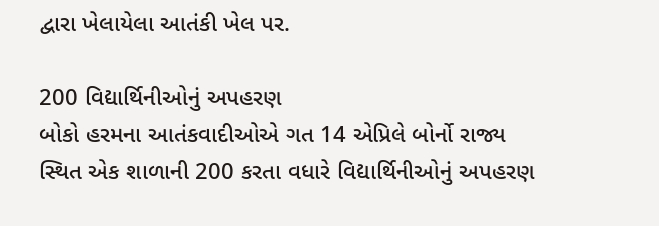દ્વારા ખેલાયેલા આતંકી ખેલ પર.

200 વિદ્યાર્થિનીઓનું અપહરણ
બોકો હરમના આતંકવાદીઓએ ગત 14 એપ્રિલે બોર્નો રાજ્ય સ્થિત એક શાળાની 200 કરતા વધારે વિદ્યાર્થિનીઓનું અપહરણ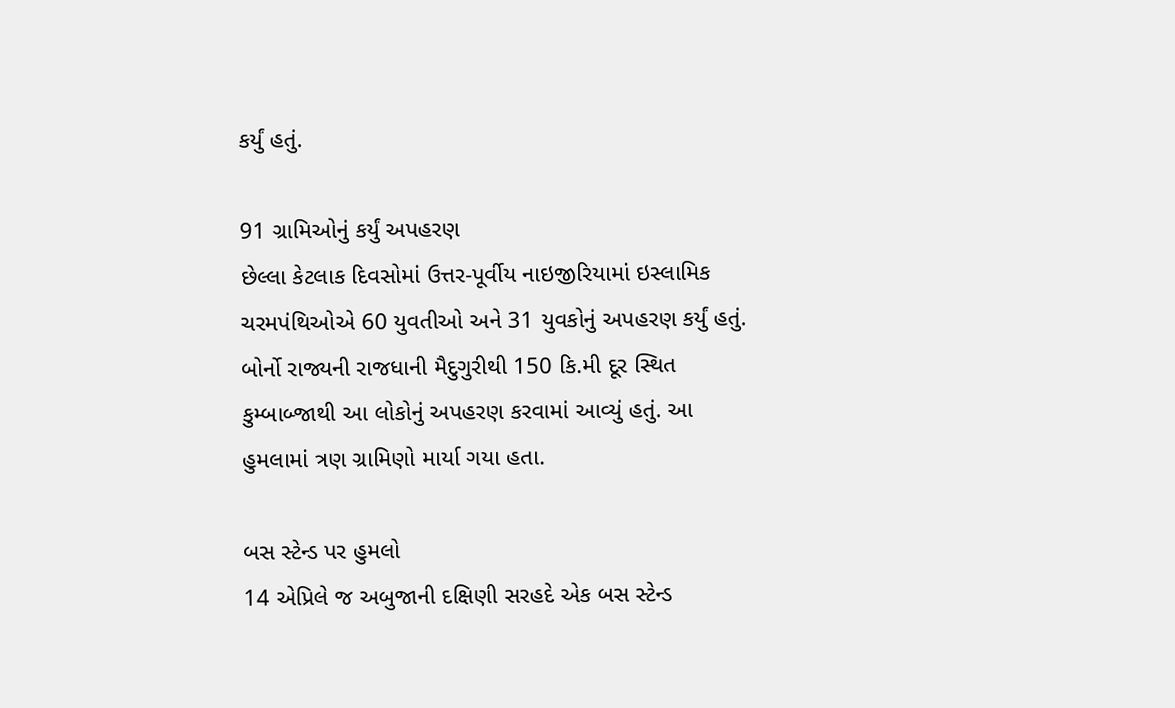કર્યું હતું.

91 ગ્રામિઓનું કર્યું અપહરણ
છેલ્લા કેટલાક દિવસોમાં ઉત્તર-પૂર્વીય નાઇજીરિયામાં ઇસ્લામિક ચરમપંથિઓએ 60 યુવતીઓ અને 31 યુવકોનું અપહરણ કર્યું હતું. બોર્નો રાજ્યની રાજધાની મૈદુગુરીથી 150 કિ.મી દૂર સ્થિત કુમ્બાબ્જાથી આ લોકોનું અપહરણ કરવામાં આવ્યું હતું. આ હુમલામાં ત્રણ ગ્રામિણો માર્યા ગયા હતા.

બસ સ્ટેન્ડ પર હુમલો
14 એપ્રિલે જ અબુજાની દક્ષિણી સરહદે એક બસ સ્ટેન્ડ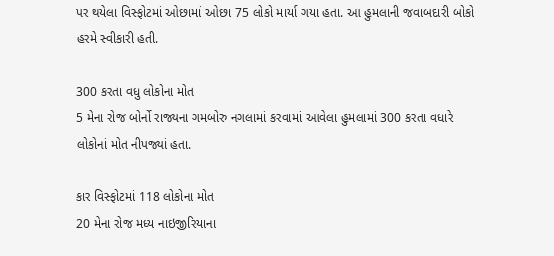પર થયેલા વિસ્ફોટમાં ઓછામાં ઓછા 75 લોકો માર્યા ગયા હતા. આ હુમલાની જવાબદારી બોકો હરમે સ્વીકારી હતી.

300 કરતા વધુ લોકોના મોત
5 મેના રોજ બોર્નો રાજ્યના ગમબોરુ નગલામાં કરવામાં આવેલા હુમલામાં 300 કરતા વધારે લોકોનાં મોત નીપજ્યાં હતા.

કાર વિસ્ફોટમાં 118 લોકોના મોત
20 મેના રોજ મધ્ય નાઇજીરિયાના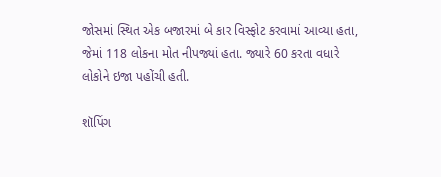જોસમાં સ્થિત એક બજારમાં બે કાર વિસ્ફોટ કરવામાં આવ્યા હતા, જેમાં 118 લોકના મોત નીપજ્યાં હતા. જ્યારે 60 કરતા વધારે લોકોને ઇજા પહોંચી હતી.

શૉપિંગ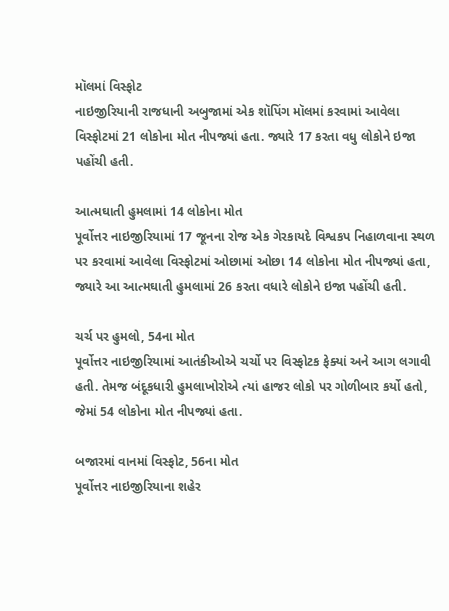મૉલમાં વિસ્ફોટ
નાઇજીરિયાની રાજધાની અબુજામાં એક શૉપિંગ મૉલમાં કરવામાં આવેલા વિસ્ફોટમાં 21 લોકોના મોત નીપજ્યાં હતા. જ્યારે 17 કરતા વધુ લોકોને ઇજા પહોંચી હતી.

આત્મઘાતી હુમલામાં 14 લોકોના મોત
પૂર્વોત્તર નાઇજીરિયામાં 17 જૂનના રોજ એક ગેરકાયદે વિશ્વકપ નિહાળવાના સ્થળ પર કરવામાં આવેલા વિસ્ફોટમાં ઓછામાં ઓછા 14 લોકોના મોત નીપજ્યાં હતા, જ્યારે આ આત્મઘાતી હુમલામાં 26 કરતા વધારે લોકોને ઇજા પહોંચી હતી.

ચર્ચ પર હુમલો, 54ના મોત
પૂર્વોત્તર નાઇજીરિયામાં આતંકીઓએ ચર્ચો પર વિસ્ફોટક ફેક્યાં અને આગ લગાવી હતી. તેમજ બંદૂકધારી હુમલાખોરોએ ત્યાં હાજર લોકો પર ગોળીબાર કર્યો હતો, જેમાં 54 લોકોના મોત નીપજ્યાં હતા.

બજારમાં વાનમાં વિસ્ફોટ, 56ના મોત
પૂર્વોત્તર નાઇજીરિયાના શહેર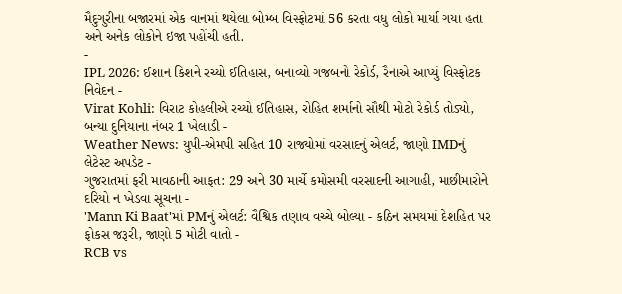મૈદુગુરીના બજારમાં એક વાનમાં થયેલા બોમ્બ વિસ્ફોટમાં 56 કરતા વધુ લોકો માર્યા ગયા હતા અને અનેક લોકોને ઇજા પહોંચી હતી.
-
IPL 2026: ઈશાન કિશને રચ્યો ઈતિહાસ, બનાવ્યો ગજબનો રેકોર્ડ, રૈનાએ આપ્યું વિસ્ફોટક નિવેદન -
Virat Kohli: વિરાટ કોહલીએ રચ્યો ઈતિહાસ, રોહિત શર્માનો સૌથી મોટો રેકોર્ડ તોડ્યો, બન્યા દુનિયાના નંબર 1 ખેલાડી -
Weather News: યુપી-એમપી સહિત 10 રાજ્યોમાં વરસાદનું એલર્ટ, જાણો IMDનું લેટેસ્ટ અપડેટ -
ગુજરાતમાં ફરી માવઠાની આફત: 29 અને 30 માર્ચે કમોસમી વરસાદની આગાહી, માછીમારોને દરિયો ન ખેડવા સૂચના -
'Mann Ki Baat'માં PMનું એલર્ટ: વૈશ્વિક તણાવ વચ્ચે બોલ્યા - કઠિન સમયમાં દેશહિત પર ફોકસ જરૂરી, જાણો 5 મોટી વાતો -
RCB vs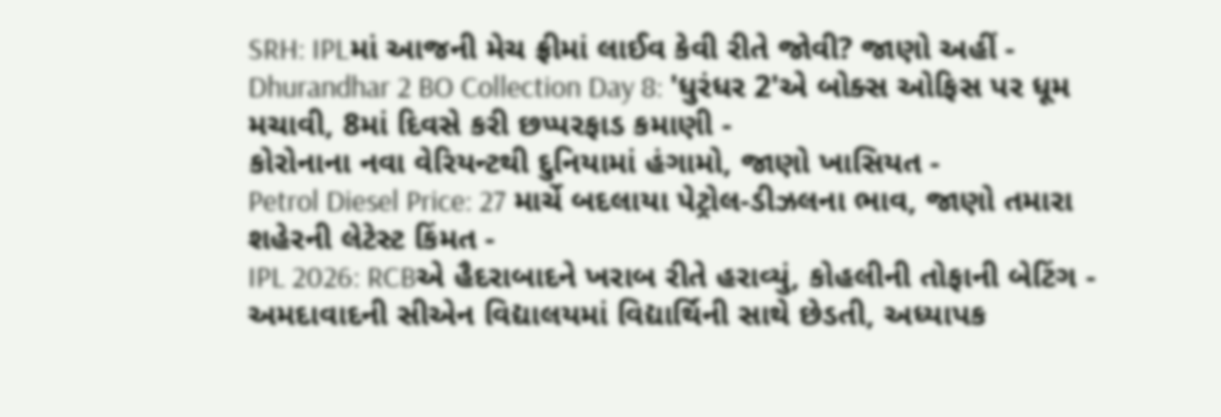SRH: IPLમાં આજની મેચ ફ્રીમાં લાઈવ કેવી રીતે જોવી? જાણો અહીં -
Dhurandhar 2 BO Collection Day 8: 'ધુરંધર 2'એ બોક્સ ઓફિસ પર ધૂમ મચાવી, 8માં દિવસે કરી છપ્પરફાડ કમાણી -
કોરોનાના નવા વેરિયન્ટથી દુનિયામાં હંગામો, જાણો ખાસિયત -
Petrol Diesel Price: 27 માર્ચે બદલાયા પેટ્રોલ-ડીઝલના ભાવ, જાણો તમારા શહેરની લેટેસ્ટ કિંમત -
IPL 2026: RCBએ હૈદરાબાદને ખરાબ રીતે હરાવ્યું, કોહલીની તોફાની બેટિંગ -
અમદાવાદની સીએન વિદ્યાલયમાં વિદ્યાર્થિની સાથે છેડતી, અધ્યાપક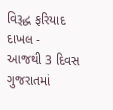વિરૂદ્ધ ફરિયાદ દાખલ -
આજથી 3 દિવસ ગુજરાતમાં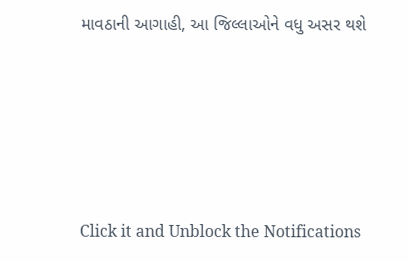માવઠાની આગાહી, આ જિલ્લાઓને વધુ અસર થશે








Click it and Unblock the Notifications